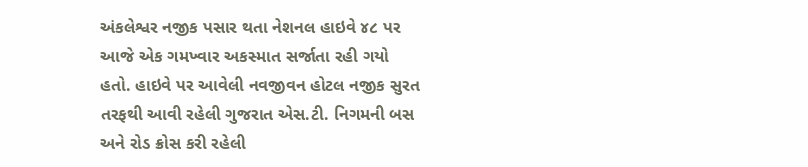અંકલેશ્વર નજીક પસાર થતા નેશનલ હાઇવે ૪૮ પર આજે એક ગમખ્વાર અકસ્માત સર્જાતા રહી ગયો હતો. હાઇવે પર આવેલી નવજીવન હોટલ નજીક સુરત તરફથી આવી રહેલી ગુજરાત એસ.ટી. નિગમની બસ અને રોડ ક્રોસ કરી રહેલી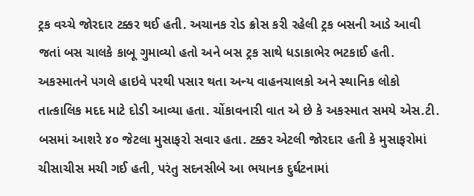ટ્રક વચ્ચે જોરદાર ટક્કર થઈ હતી. અચાનક રોડ ક્રોસ કરી રહેલી ટ્રક બસની આડે આવી જતાં બસ ચાલકે કાબૂ ગુમાવ્યો હતો અને બસ ટ્રક સાથે ધડાકાભેર ભટકાઈ હતી. અકસ્માતને પગલે હાઇવે પરથી પસાર થતા અન્ય વાહનચાલકો અને સ્થાનિક લોકો તાત્કાલિક મદદ માટે દોડી આવ્યા હતા. ચોંકાવનારી વાત એ છે કે અકસ્માત સમયે એસ.ટી. બસમાં આશરે ૪૦ જેટલા મુસાફરો સવાર હતા. ટક્કર એટલી જોરદાર હતી કે મુસાફરોમાં ચીસાચીસ મચી ગઈ હતી, પરંતુ સદનસીબે આ ભયાનક દુર્ઘટનામાં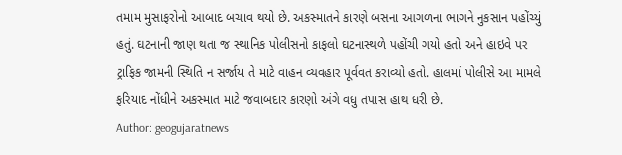તમામ મુસાફરોનો આબાદ બચાવ થયો છે. અકસ્માતને કારણે બસના આગળના ભાગને નુકસાન પહોંચ્યું હતું. ઘટનાની જાણ થતા જ સ્થાનિક પોલીસનો કાફલો ઘટનાસ્થળે પહોંચી ગયો હતો અને હાઇવે પર ટ્રાફિક જામની સ્થિતિ ન સર્જાય તે માટે વાહન વ્યવહાર પૂર્વવત કરાવ્યો હતો. હાલમાં પોલીસે આ મામલે ફરિયાદ નોંધીને અકસ્માત માટે જવાબદાર કારણો અંગે વધુ તપાસ હાથ ધરી છે.
Author: geogujaratnews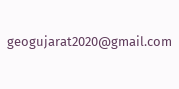geogujarat2020@gmail.com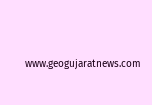www.geogujaratnews.com